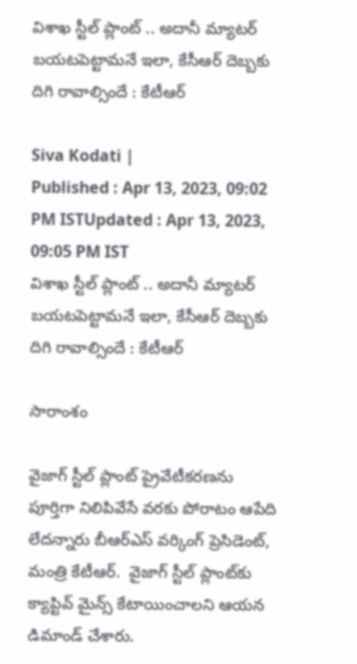విశాఖ స్టీల్ ప్లాంట్ .. అదానీ మ్యాటర్ బయటపెట్టామనే ఇలా, కేసీఆర్ దెబ్బకు దిగి రావాల్సిందే : కేటీఆర్

Siva Kodati |
Published : Apr 13, 2023, 09:02 PM ISTUpdated : Apr 13, 2023, 09:05 PM IST
విశాఖ స్టీల్ ప్లాంట్ .. అదానీ మ్యాటర్ బయటపెట్టామనే ఇలా, కేసీఆర్ దెబ్బకు దిగి రావాల్సిందే : కేటీఆర్

సారాంశం

వైజాగ్ స్టీల్ ప్లాంట్ ప్రైవేటీకరణను పూర్తిగా నిలిపివేసే వరకు పోరాటం ఆపేది లేదన్నారు బీఆర్ఎస్ వర్కింగ్ ప్రెసిడెంట్, మంత్రి కేటీఆర్.  వైజాగ్ స్టీల్ ప్లాంట్‌కు క్యాప్టివ్ మైన్స్ కేటాయించాలని ఆయన డిమాండ్ చేశారు.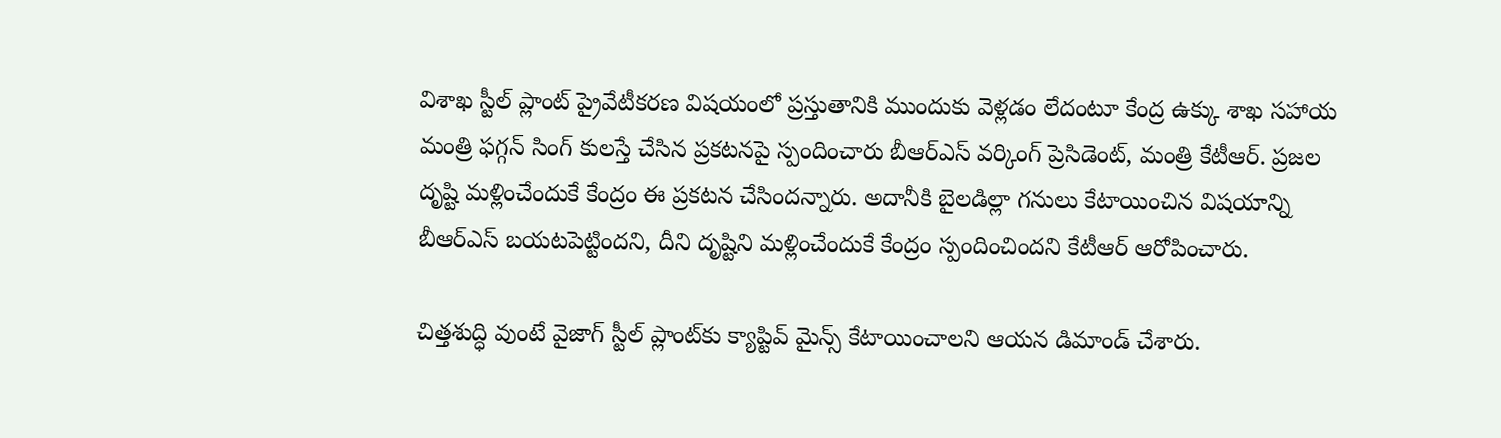విశాఖ స్టీల్ ప్లాంట్ ప్రైవేటీకరణ విషయంలో ప్రస్తుతానికి ముందుకు వెళ్లడం లేదంటూ కేంద్ర ఉక్కు శాఖ సహాయ మంత్రి ఫగ్గన్ సింగ్ కులస్తే చేసిన ప్రకటనపై స్పందించారు బీఆర్ఎస్ వర్కింగ్ ప్రెసిడెంట్, మంత్రి కేటీఆర్. ప్రజల దృష్టి మళ్లించేందుకే కేంద్రం ఈ ప్రకటన చేసిందన్నారు. అదానీకి బైలడిల్లా గనులు కేటాయించిన విషయాన్ని బీఆర్ఎస్ బయటపెట్టిందని, దీని దృష్టిని మళ్లించేందుకే కేంద్రం స్పందించిందని కేటీఆర్ ఆరోపించారు.

చిత్తశుద్ధి వుంటే వైజాగ్ స్టీల్ ప్లాంట్‌కు క్యాప్టివ్ మైన్స్ కేటాయించాలని ఆయన డిమాండ్ చేశారు.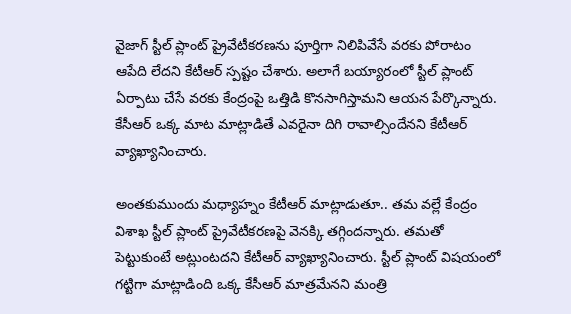వైజాగ్ స్టీల్ ప్లాంట్ ప్రైవేటీకరణను పూర్తిగా నిలిపివేసే వరకు పోరాటం ఆపేది లేదని కేటీఆర్ స్పష్టం చేశారు. అలాగే బయ్యారంలో స్టీల్ ప్లాంట్ ఏర్పాటు చేసే వరకు కేంద్రంపై ఒత్తిడి కొనసాగిస్తామని ఆయన పేర్కొన్నారు. కేసీఆర్ ఒక్క మాట మాట్లాడితే ఎవరైనా దిగి రావాల్సిందేనని కేటీఆర్ వ్యాఖ్యానించారు.

అంతకుముందు మధ్యాహ్నం కేటీఆర్ మాట్లాడుతూ.. తమ వల్లే కేంద్రం విశాఖ స్టీల్ ప్లాంట్ ప్రైవేటీకరణపై వెనక్కి తగ్గిందన్నారు. తమతో పెట్టుకుంటే అట్లుంటదని కేటీఆర్ వ్యాఖ్యానించారు. స్టీల్ ప్లాంట్ విషయంలో గట్టిగా మాట్లాడింది ఒక్క కేసీఆర్ మాత్రమేనని మంత్రి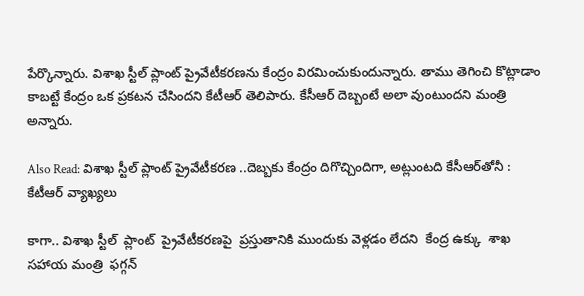పేర్కొన్నారు. విశాఖ స్టీల్ ప్లాంట్ ప్రైవేటీకరణను కేంద్రం విరమించుకుందున్నారు. తాము తెగించి కొట్లాడాం కాబట్టే కేంద్రం ఒక ప్రకటన చేసిందని కేటీఆర్ తెలిపారు. కేసీఆర్ దెబ్బంటే అలా వుంటుందని మంత్రి అన్నారు.

Also Read: విశాఖ స్టీల్ ప్లాంట్ ప్రైవేటీకరణ ..దెబ్బకు కేంద్రం దిగొచ్చిందిగా, అట్లుంటది కేసీఆర్‌తోనీ : కేటీఆర్ వ్యాఖ్యలు

కాగా.. విశాఖ స్టీల్  ప్లాంట్  ప్రైవేటీకరణపై  ప్రస్తుతానికి ముందుకు వెళ్లడం లేదని  కేంద్ర ఉక్కు  శాఖ సహాయ మంత్రి  ఫగ్గన్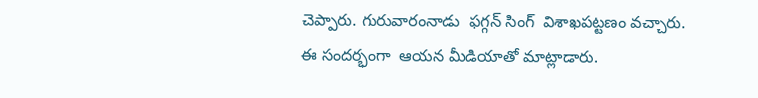చెప్పారు. గురువారంనాడు  ఫగ్గన్ సింగ్  విశాఖపట్టణం వచ్చారు.  ఈ సందర్భంగా  ఆయన మీడియాతో మాట్లాడారు.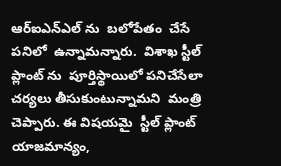ఆర్ఐఎన్ఎల్ ను  బలోపేతం  చేసే పనిలో  ఉన్నామన్నారు.  విశాఖ స్టీల్ ప్లాంట్ ను  పూర్తిస్థాయిలో పనిచేసేలా చర్యలు తీసుకుంటున్నామని  మంత్రి  చెప్పారు. ఈ విషయమై  స్టీల్ ప్లాంట్  యాజమాన్యం,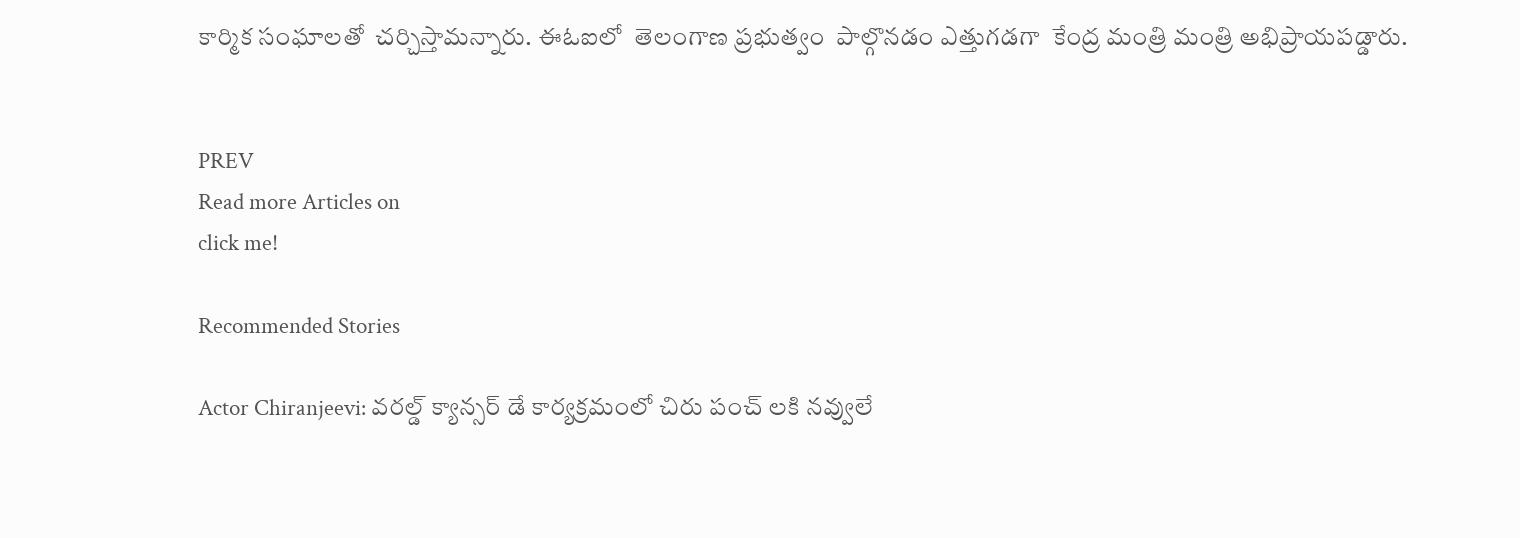కార్మిక సంఘాలతో  చర్చిస్తామన్నారు. ఈఓఐలో  తెలంగాణ ప్రభుత్వం  పాల్గొనడం ఎత్తుగడగా  కేంద్ర మంత్రి మంత్రి అభిప్రాయపడ్డారు.


PREV
Read more Articles on
click me!

Recommended Stories

Actor Chiranjeevi: వరల్డ్ క్యాన్సర్ డే కార్యక్రమంలో చిరు పంచ్ లకి నవ్వులే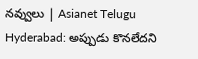నవ్వులు | Asianet Telugu
Hyderabad: అప్పుడు కొన‌లేద‌ని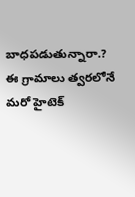బాధ‌ప‌డుతున్నారా.? ఈ గ్రామాలు త్వ‌ర‌లోనే మ‌రో హైటెక్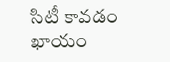సిటీ కావ‌డం ఖాయం